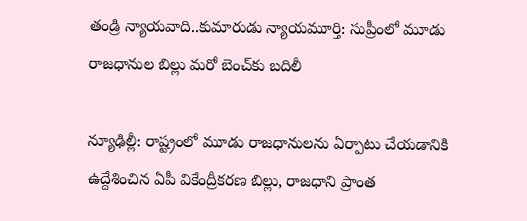తండ్రి న్యాయవాది..కుమారుడు న్యాయమూర్తి: సుప్రీంలో మూడు రాజధానుల బిల్లు మరో బెంచ్‌కు బదిలీ

న్యూఢిల్లీ: రాష్ట్రంలో మూడు రాజధానులను ఏర్పాటు చేయడానికి ఉద్దేశించిన ఏపీ వికేంద్రీకరణ బిల్లు, రాజధాని ప్రాంత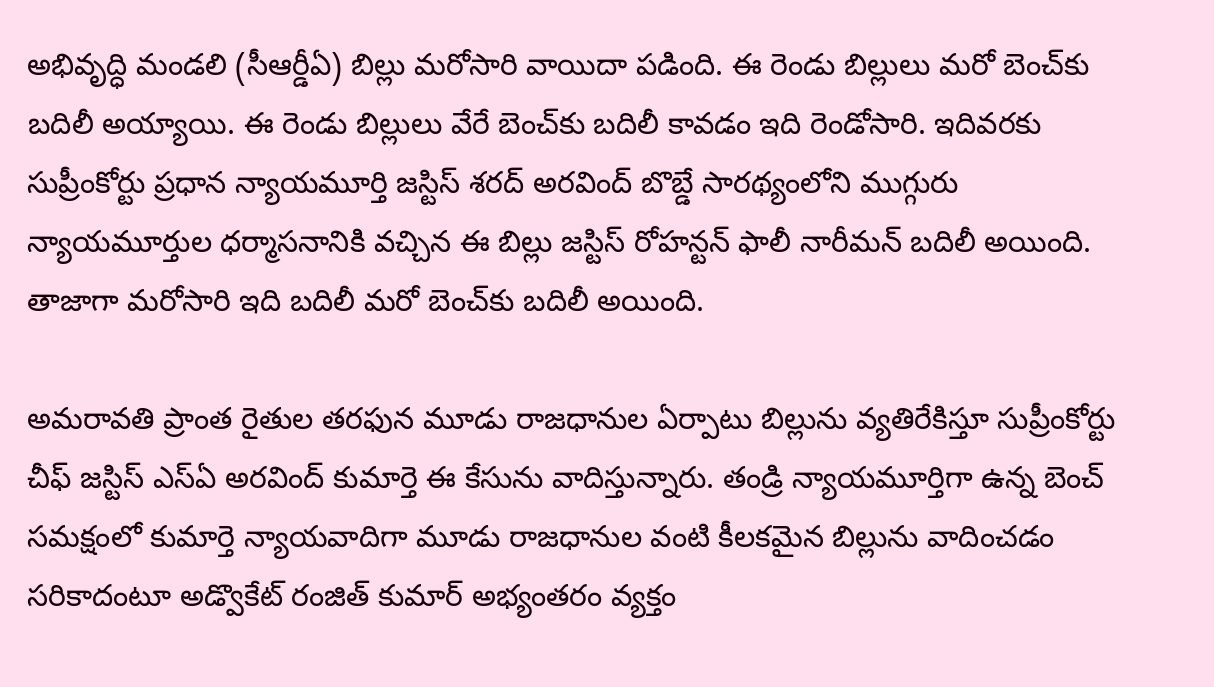అభివృద్ధి మండలి (సీఆర్డీఏ) బిల్లు మరోసారి వాయిదా పడింది. ఈ రెండు బిల్లులు మరో బెంచ్‌కు బదిలీ అయ్యాయి. ఈ రెండు బిల్లులు వేరే బెంచ్‌కు బదిలీ కావడం ఇది రెండోసారి. ఇదివరకు సుప్రీంకోర్టు ప్రధాన న్యాయమూర్తి జస్టిస్ శరద్ అరవింద్ బొబ్డే సారథ్యంలోని ముగ్గురు న్యాయమూర్తుల ధర్మాసనానికి వచ్చిన ఈ బిల్లు జస్టిస్ రోహన్టన్ ఫాలీ నారీమన్ బదిలీ అయింది. తాజాగా మరోసారి ఇది బదిలీ మరో బెంచ్‌కు బదిలీ అయింది.

అమరావతి ప్రాంత రైతుల తరఫున మూడు రాజధానుల ఏర్పాటు బిల్లును వ్యతిరేకిస్తూ సుప్రీంకోర్టు చీఫ్ జస్టిస్ ఎస్ఏ అరవింద్ కుమార్తె ఈ కేసును వాదిస్తున్నారు. తండ్రి న్యాయమూర్తిగా ఉన్న బెంచ్ సమక్షంలో కుమార్తె న్యాయవాదిగా మూడు రాజధానుల వంటి కీలకమైన బిల్లును వాదించడం సరికాదంటూ అడ్వొకేట్ రంజిత్ కుమార్ అభ్యంతరం వ్యక్తం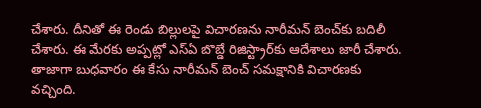చేశారు. దీనితో ఈ రెండు బిల్లులపై విచారణను నారీమన్ బెంచ్‌కు బదిలీ చేశారు. ఈ మేరకు అప్పట్లో ఎస్ఏ బొబ్డే రిజిస్ట్రార్‌కు ఆదేశాలు జారీ చేశారు. తాజాగా బుధవారం ఈ కేసు నారీమన్ బెంచ్ సమక్షానికి విచారణకు వచ్చింది.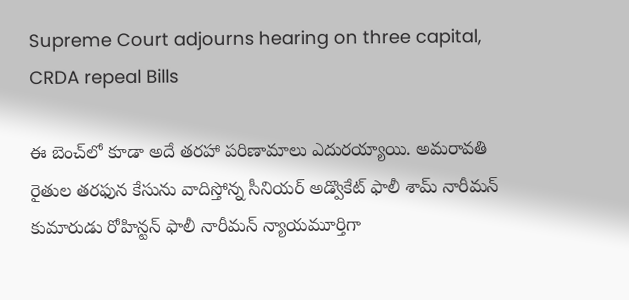Supreme Court adjourns hearing on three capital, CRDA repeal Bills

ఈ బెంచ్‌లో కూడా అదే తరహా పరిణామాలు ఎదురయ్యాయి. అమరావతి రైతుల తరఫున కేసును వాదిస్తోన్న సీనియర్ అడ్వొకేట్ ఫాలీ శామ్ నారీమన్ కుమారుడు రోహిన్టన్ ఫాలీ నారీమన్ న్యాయమూర్తిగా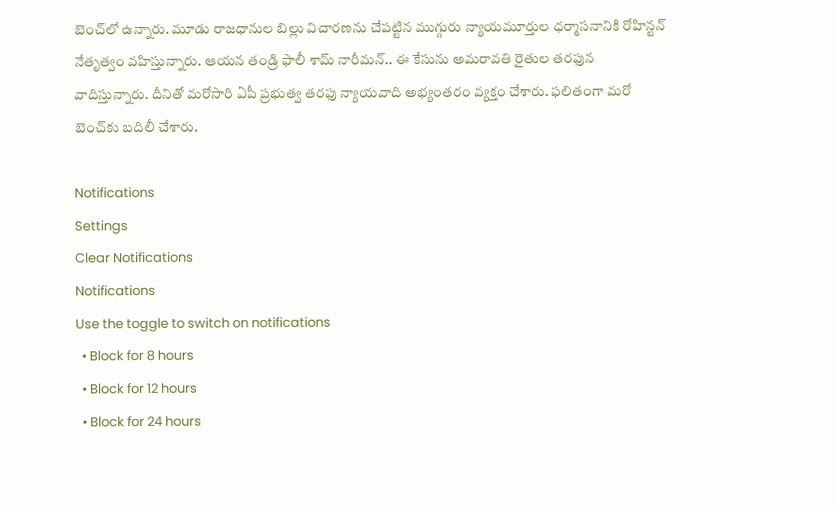బెంచ్‌లో ఉన్నారు. మూడు రాజధానుల బిల్లు విచారణను చేపట్టిన ముగ్గురు న్యాయమూర్తుల ధర్మాసనానికి రోహిన్టన్ నేతృత్వం వహిస్తున్నారు. ఆయన తండ్రి ఫాలీ శామ్ నారీమన్.. ఈ కేసును అమరావతి రైతుల తరఫున వాదిస్తున్నారు. దీనితో మరోసారి ఏపీ ప్రభుత్వ తరఫు న్యాయవాది అభ్యంతరం వ్యక్తం చేశారు. ఫలితంగా మరో బెంచ్‌కు బదిలీ చేశారు.

Notifications
Settings
Clear Notifications
Notifications
Use the toggle to switch on notifications
  • Block for 8 hours
  • Block for 12 hours
  • Block for 24 hours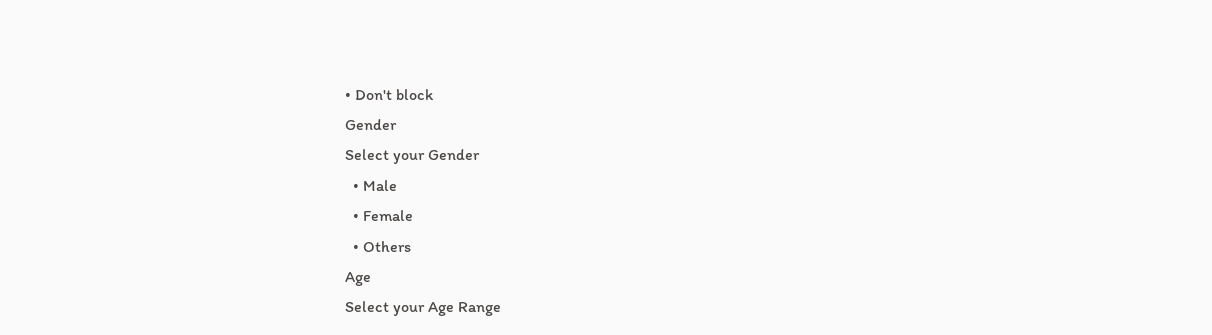• Don't block
Gender
Select your Gender
  • Male
  • Female
  • Others
Age
Select your Age Range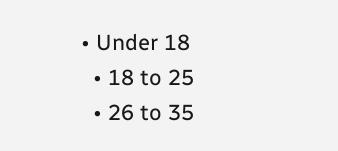• Under 18
  • 18 to 25
  • 26 to 35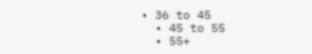• 36 to 45
  • 45 to 55
  • 55+